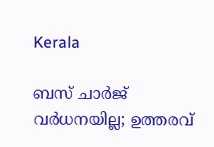Kerala

ബസ് ചാര്‍ജ് വര്‍ധനയില്ല; ഉത്തരവ്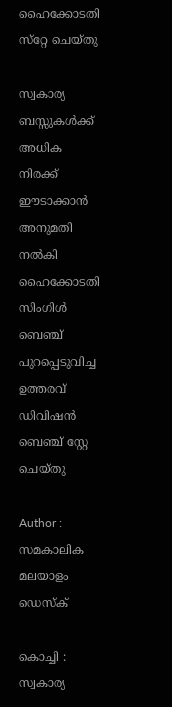ഹൈക്കോടതി സ്‌റ്റേ ചെയ്തു

സ്വകാര്യ ബസ്സുകള്‍ക്ക് അധിക നിരക്ക് ഈടാക്കാന്‍ അനുമതി നല്‍കി ഹൈക്കോടതി സിംഗിള്‍ ബെഞ്ച് പുറപ്പെടുവിച്ച ഉത്തരവ് ഡിവിഷന്‍ ബെഞ്ച് സ്റ്റേ ചെയ്തു

Author : സമകാലിക മലയാളം ഡെസ്ക്

കൊച്ചി : സ്വകാര്യ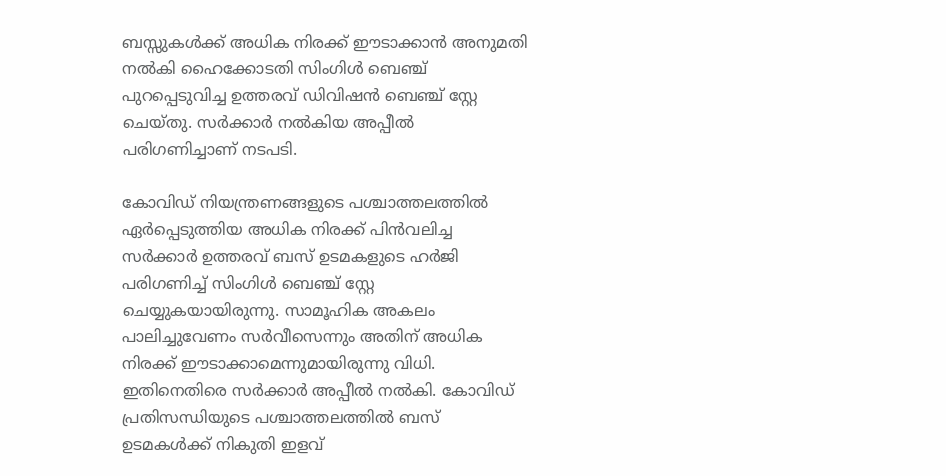ബസ്സുകള്‍ക്ക് അധിക നിരക്ക് ഈടാക്കാന്‍ അനുമതി നല്‍കി ഹൈക്കോടതി സിംഗിള്‍ ബെഞ്ച് പുറപ്പെടുവിച്ച ഉത്തരവ് ഡിവിഷന്‍ ബെഞ്ച് സ്റ്റേ ചെയ്തു. സര്‍ക്കാര്‍ നല്‍കിയ അപ്പീല്‍ പരിഗണിച്ചാണ് നടപടി.

കോവിഡ് നിയന്ത്രണങ്ങളുടെ പശ്ചാത്തലത്തില്‍ ഏര്‍പ്പെടുത്തിയ അധിക നിരക്ക് പിന്‍വലിച്ച സര്‍ക്കാര്‍ ഉത്തരവ് ബസ് ഉടമകളുടെ ഹര്‍ജി പരിഗണിച്ച് സിംഗിള്‍ ബെഞ്ച് സ്റ്റേ ചെയ്യുകയായിരുന്നു. സാമൂഹിക അകലം പാലിച്ചുവേണം സര്‍വീസെന്നും അതിന് അധിക നിരക്ക് ഈടാക്കാമെന്നുമായിരുന്നു വിധി. ഇതിനെതിരെ സര്‍ക്കാര്‍ അപ്പീല്‍ നല്‍കി. കോവിഡ് പ്രതിസന്ധിയുടെ പശ്ചാത്തലത്തില്‍ ബസ് ഉടമകള്‍ക്ക് നികുതി ഇളവ്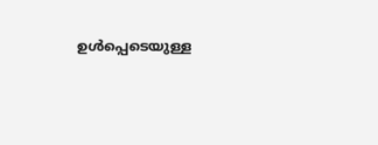ഉള്‍പ്പെടെയുള്ള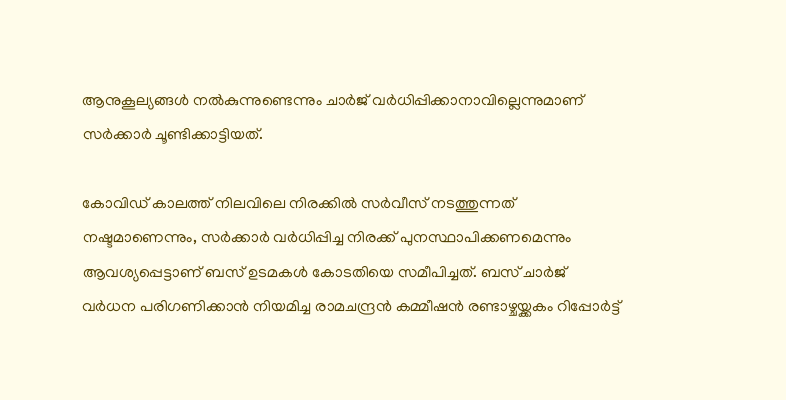ആനുകൂല്യങ്ങള്‍ നല്‍കുന്നുണ്ടെന്നും ചാര്‍ജ് വര്‍ധിപ്പിക്കാനാവില്ലെന്നുമാണ് സര്‍ക്കാര്‍ ചൂണ്ടിക്കാട്ടിയത്.

കോവിഡ് കാലത്ത് നിലവിലെ നിരക്കില്‍ സര്‍വീസ് നടത്തുന്നത് നഷ്ടമാണെന്നും, സര്‍ക്കാര്‍ വര്‍ധിപ്പിച്ച നിരക്ക് പുനസ്ഥാപിക്കണമെന്നും ആവശ്യപ്പെട്ടാണ് ബസ് ഉടമകള്‍ കോടതിയെ സമീപിച്ചത്. ബസ് ചാര്‍ജ് വര്‍ധന പരിഗണിക്കാന്‍ നിയമിച്ച രാമചന്ദ്രന്‍ കമ്മീഷന്‍ രണ്ടാഴ്ചയ്ക്കകം റിപ്പോര്‍ട്ട്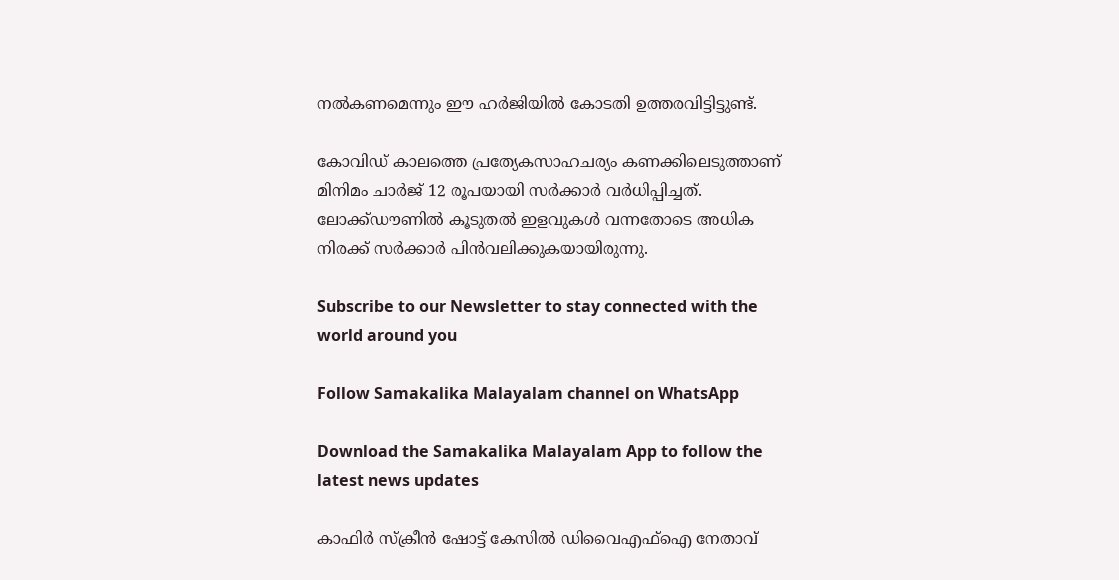നല്‍കണമെന്നും ഈ ഹര്‍ജിയില്‍ കോടതി ഉത്തരവിട്ടിട്ടുണ്ട്.

കോവിഡ് കാലത്തെ പ്രത്യേകസാഹചര്യം കണക്കിലെടുത്താണ് മിനിമം ചാര്‍ജ് 12 രൂപയായി സര്‍ക്കാര്‍ വര്‍ധിപ്പിച്ചത്. ലോക്ക്ഡൗണില്‍ കൂടുതല്‍ ഇളവുകള്‍ വന്നതോടെ അധിക നിരക്ക് സര്‍ക്കാര്‍ പിന്‍വലിക്കുകയായിരുന്നു.

Subscribe to our Newsletter to stay connected with the world around you

Follow Samakalika Malayalam channel on WhatsApp

Download the Samakalika Malayalam App to follow the latest news updates

കാഫിര്‍ സ്‌ക്രീന്‍ ഷോട്ട് കേസില്‍ ഡിവൈഎഫ്‌ഐ നേതാവ്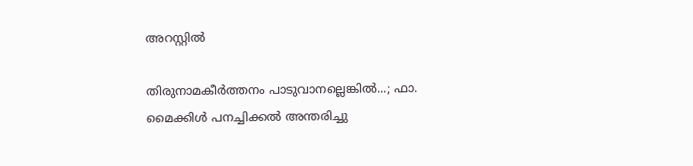അറസ്റ്റില്‍

തിരുനാമകീര്‍ത്തനം പാടുവാനല്ലെങ്കില്‍...; ഫാ. മൈക്കിള്‍ പനച്ചിക്കല്‍ അന്തരിച്ചു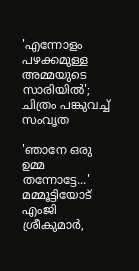'എന്നോളം പഴക്കമുള്ള അമ്മയുടെ സാരിയിൽ'; ചിത്രം പങ്കുവച്ച് സംവൃത

'ഞാനേ ഒരു ഉമ്മ തന്നോട്ടേ...' മമ്മൂട്ടിയോട് എംജി ശ്രീകുമാർ,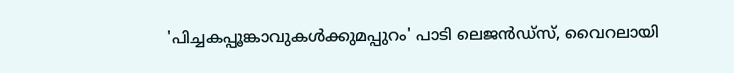'പിച്ചകപ്പൂങ്കാവുകൾക്കുമപ്പുറം' പാടി ലെജൻഡ്സ്, വൈറലായി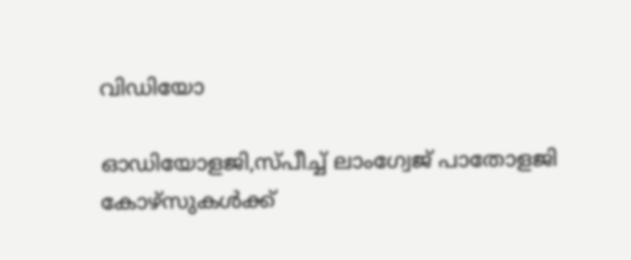വിഡിയോ

ഓഡിയോളജി,സ്പീച്ച് ലാംഗ്വേജ് പാതോളജി കോഴ്‌സുകൾക്ക്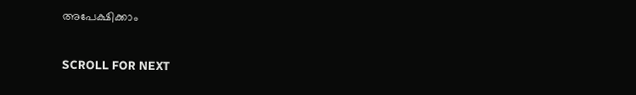അപേക്ഷിക്കാം

SCROLL FOR NEXT